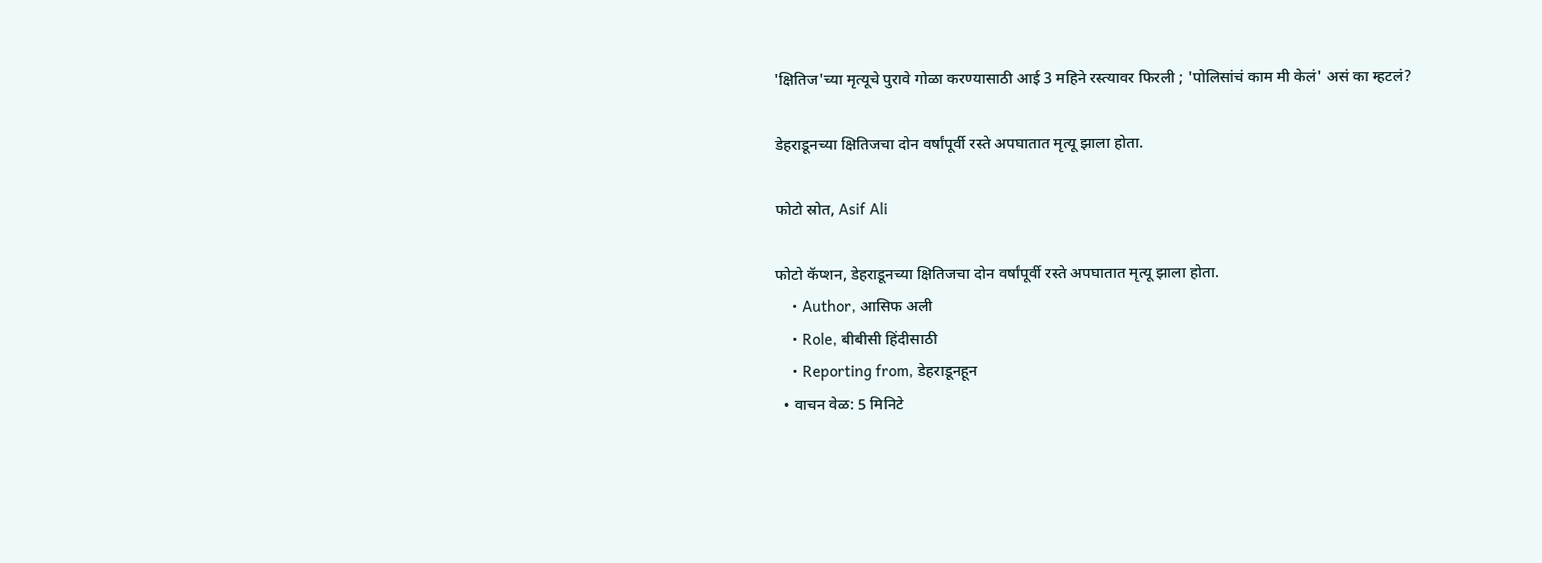'क्षितिज'च्या मृत्यूचे पुरावे गोळा करण्यासाठी आई 3 महिने रस्त्यावर फिरली ; 'पोलिसांचं काम मी केलं' असं का म्हटलं?

डेहराडूनच्या क्षितिजचा दोन वर्षांपूर्वी रस्ते अपघातात मृत्यू झाला होता.

फोटो स्रोत, Asif Ali

फोटो कॅप्शन, डेहराडूनच्या क्षितिजचा दोन वर्षांपूर्वी रस्ते अपघातात मृत्यू झाला होता.
    • Author, आसिफ अली
    • Role, बीबीसी हिंदीसाठी
    • Reporting from, डेहराडूनहून
  • वाचन वेळ: 5 मिनिटे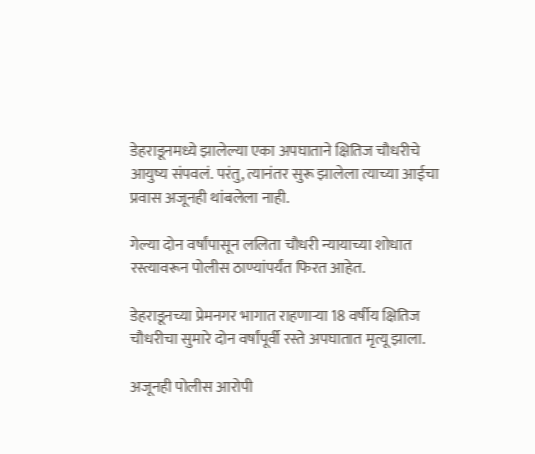डेहराडूनमध्ये झालेल्या एका अपघाताने क्षितिज चौधरीचे आयुष्य संपवलं. परंतु, त्यानंतर सुरू झालेला त्याच्या आईचा प्रवास अजूनही थांबलेला नाही.

गेल्या दोन वर्षांपासून ललिता चौधरी न्यायाच्या शोधात रस्त्यावरून पोलीस ठाण्यांपर्यंत फिरत आहेत.

डेहराडूनच्या प्रेमनगर भागात राहणाऱ्या 18 वर्षीय क्षितिज चौधरीचा सुमारे दोन वर्षांपूर्वी रस्ते अपघातात मृत्यू झाला.

अजूनही पोलीस आरोपी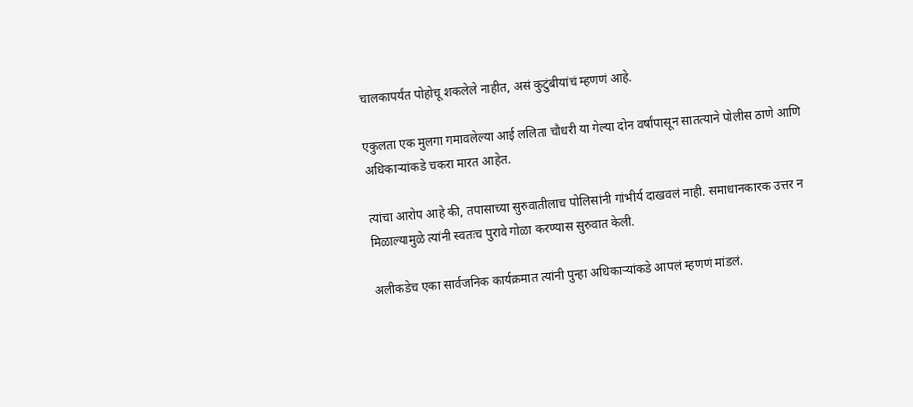चालकापर्यंत पोहोचू शकलेले नाहीत, असं कुटुंबीयांचं म्हणणं आहे.

एकुलता एक मुलगा गमावलेल्या आई ललिता चौधरी या गेल्या दोन वर्षांपासून सातत्याने पोलीस ठाणे आणि अधिकाऱ्यांकडे चकरा मारत आहेत.

त्यांचा आरोप आहे की, तपासाच्या सुरुवातीलाच पोलिसांनी गांभीर्य दाखवलं नाही. समाधानकारक उत्तर न मिळाल्यामुळे त्यांनी स्वतःच पुरावे गोळा करण्यास सुरुवात केली.

अलीकडेच एका सार्वजनिक कार्यक्रमात त्यांनी पुन्हा अधिकाऱ्यांकडे आपलं म्हणणं मांडलं.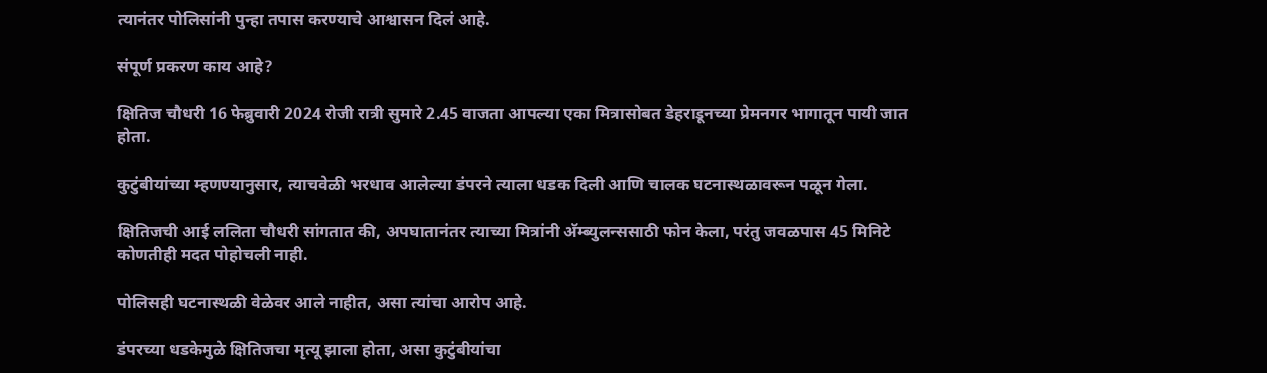त्यानंतर पोलिसांनी पुन्हा तपास करण्याचे आश्वासन दिलं आहे.

संपूर्ण प्रकरण काय आहे?

क्षितिज चौधरी 16 फेब्रुवारी 2024 रोजी रात्री सुमारे 2.45 वाजता आपल्या एका मित्रासोबत डेहराडूनच्या प्रेमनगर भागातून पायी जात होता.

कुटुंबीयांच्या म्हणण्यानुसार, त्याचवेळी भरधाव आलेल्या डंपरने त्याला धडक दिली आणि चालक घटनास्थळावरून पळून गेला.

क्षितिजची आई ललिता चौधरी सांगतात की, अपघातानंतर त्याच्या मित्रांनी अ‍ॅम्ब्युलन्ससाठी फोन केला, परंतु जवळपास 45 मिनिटे कोणतीही मदत पोहोचली नाही.

पोलिसही घटनास्थळी वेळेवर आले नाहीत, असा त्यांचा आरोप आहे.

डंपरच्या धडकेमुळे क्षितिजचा मृत्यू झाला होता, असा कुटुंबीयांचा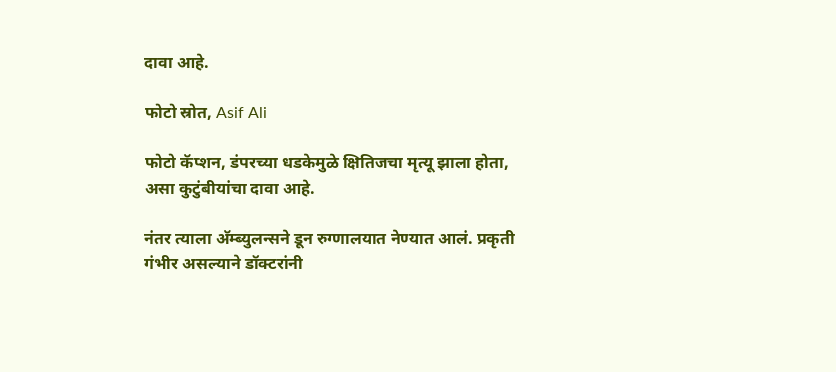दावा आहे.

फोटो स्रोत, Asif Ali

फोटो कॅप्शन, डंपरच्या धडकेमुळे क्षितिजचा मृत्यू झाला होता, असा कुटुंबीयांचा दावा आहे.

नंतर त्याला अ‍ॅम्ब्युलन्सने डून रुग्णालयात नेण्यात आलं. प्रकृती गंभीर असल्याने डॉक्टरांनी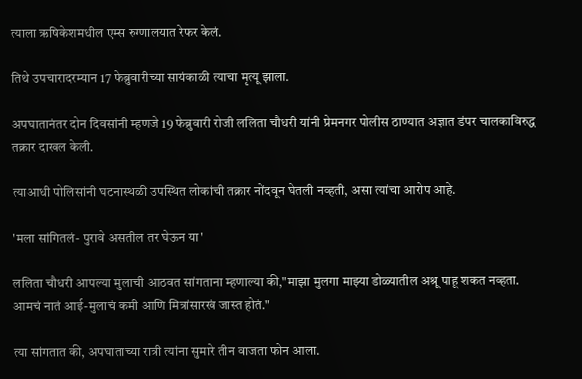त्याला ऋषिकेशमधील एम्स रुग्णालयात रेफर केलं.

तिथे उपचारादरम्यान 17 फेब्रुवारीच्या सायंकाळी त्याचा मृत्यू झाला.

अपघातानंतर दोन दिवसांनी म्हणजे 19 फेब्रुवारी रोजी ललिता चौधरी यांनी प्रेमनगर पोलीस ठाण्यात अज्ञात डंपर चालकाविरुद्ध तक्रार दाखल केली.

त्याआधी पोलिसांनी घटनास्थळी उपस्थित लोकांची तक्रार नोंदवून घेतली नव्हती, असा त्यांचा आरोप आहे.

'मला सांगितलं- पुरावे असतील तर घेऊन या'

ललिता चौधरी आपल्या मुलाची आठवत सांगताना म्हणाल्या की,"माझा मुलगा माझ्या डोळ्यातील अश्रू पाहू शकत नव्हता. आमचं नातं आई-मुलाचं कमी आणि मित्रांसारखं जास्त होतं."

त्या सांगतात की, अपघाताच्या रात्री त्यांना सुमारे तीन वाजता फोन आला.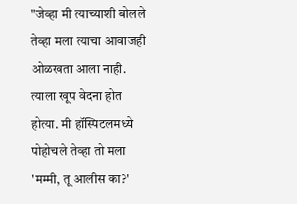"जेव्हा मी त्याच्याशी बोलले तेव्हा मला त्याचा आवाजही ओळखता आला नाही. त्याला खूप वेदना होत होत्या. मी हॉस्पिटलमध्ये पोहोचले तेव्हा तो मला 'मम्मी, तू आलीस का?'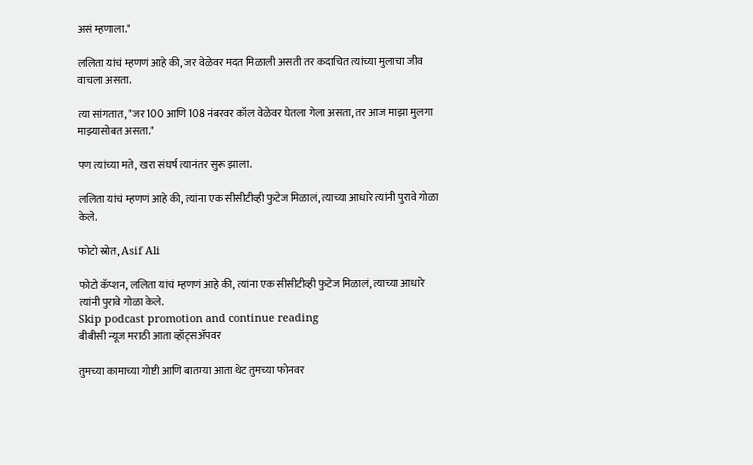असं म्हणाला."

ललिता यांचं म्हणणं आहे की, जर वेळेवर मदत मिळाली असती तर कदाचित त्यांच्या मुलाचा जीव वाचला असता.

त्या सांगतात, "जर 100 आणि 108 नंबरवर कॉल वेळेवर घेतला गेला असता, तर आज माझा मुलगा माझ्यासोबत असता."

पण त्यांच्या मते, खरा संघर्ष त्यानंतर सुरू झाला.

ललिता यांचं म्हणणं आहे की, त्यांना एक सीसीटीव्ही फुटेज मिळालं, त्याच्या आधारे त्यांनी पुरावे गोळा केले.

फोटो स्रोत, Asif Ali

फोटो कॅप्शन, ललिता यांचं म्हणणं आहे की, त्यांना एक सीसीटीव्ही फुटेज मिळालं, त्याच्या आधारे त्यांनी पुरावे गोळा केले.
Skip podcast promotion and continue reading
बीबीसी न्यूज मराठी आता व्हॉट्सॲपवर

तुमच्या कामाच्या गोष्टी आणि बातम्या आता थेट तुमच्या फोनवर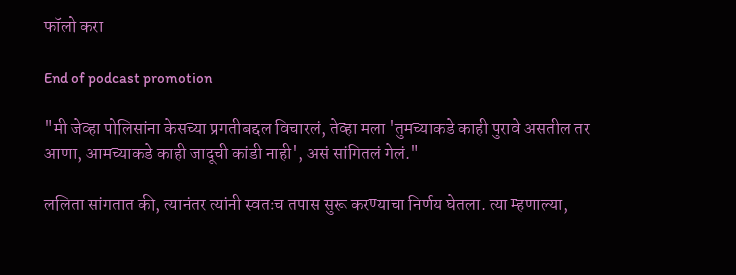फॉलो करा

End of podcast promotion

"मी जेव्हा पोलिसांना केसच्या प्रगतीबद्दल विचारलं, तेव्हा मला 'तुमच्याकडे काही पुरावे असतील तर आणा, आमच्याकडे काही जादूची कांडी नाही', असं सांगितलं गेलं."

ललिता सांगतात की, त्यानंतर त्यांनी स्वतःच तपास सुरू करण्याचा निर्णय घेतला. त्या म्हणाल्या,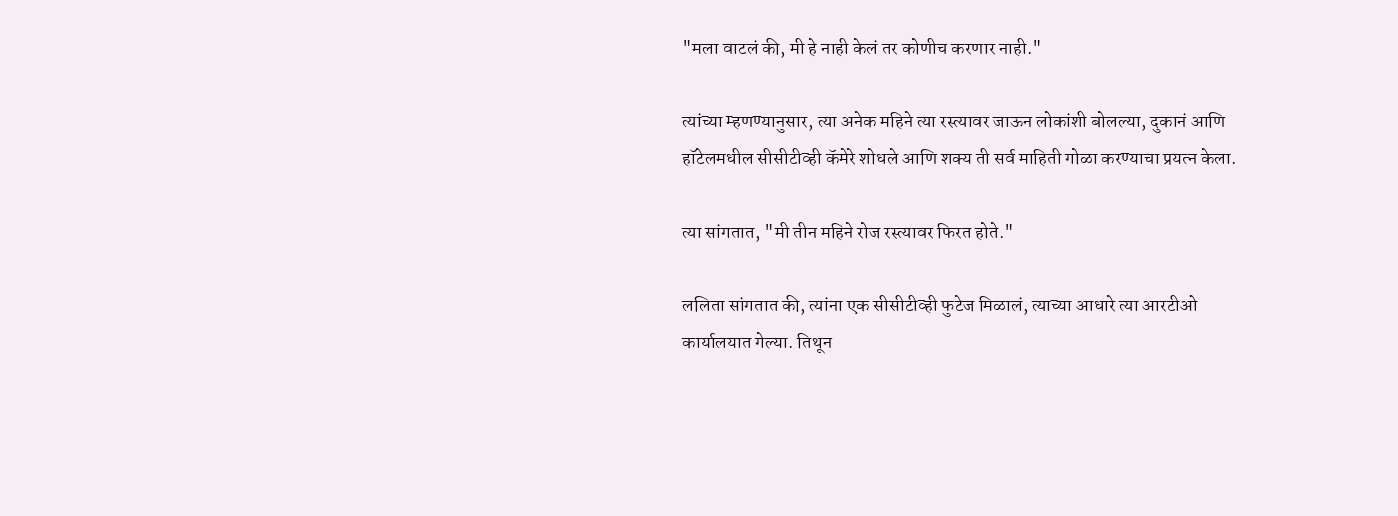"मला वाटलं की, मी हे नाही केलं तर कोणीच करणार नाही."

त्यांच्या म्हणण्यानुसार, त्या अनेक महिने त्या रस्त्यावर जाऊन लोकांशी बोलल्या, दुकानं आणि हॉटेलमधील सीसीटीव्ही कॅमेरे शोधले आणि शक्य ती सर्व माहिती गोळा करण्याचा प्रयत्न केला.

त्या सांगतात, "मी तीन महिने रोज रस्त्यावर फिरत होते."

ललिता सांगतात की, त्यांना एक सीसीटीव्ही फुटेज मिळालं, त्याच्या आधारे त्या आरटीओ कार्यालयात गेल्या. तिथून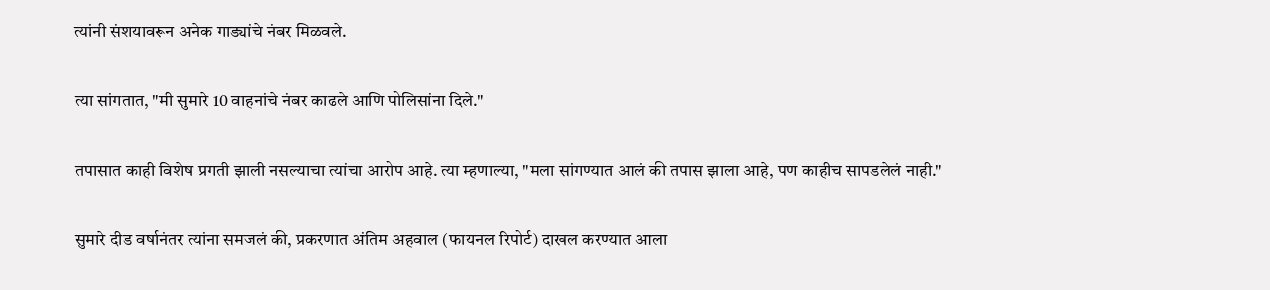त्यांनी संशयावरून अनेक गाड्यांचे नंबर मिळवले.

त्या सांगतात, "मी सुमारे 10 वाहनांचे नंबर काढले आणि पोलिसांना दिले."

तपासात काही विशेष प्रगती झाली नसल्याचा त्यांचा आरोप आहे. त्या म्हणाल्या, "मला सांगण्यात आलं की तपास झाला आहे, पण काहीच सापडलेलं नाही."

सुमारे दीड वर्षानंतर त्यांना समजलं की, प्रकरणात अंतिम अहवाल (फायनल रिपोर्ट) दाखल करण्यात आला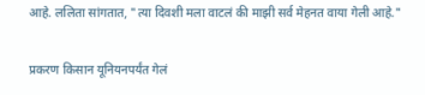आहे. ललिता सांगतात, "त्या दिवशी मला वाटलं की माझी सर्व मेहनत वाया गेली आहे."

प्रकरण किसान यूनियनपर्यंत गेलं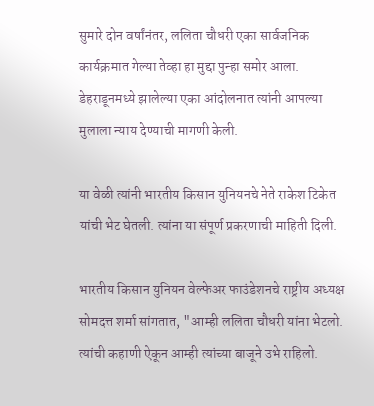सुमारे दोन वर्षांनंतर, ललिता चौधरी एका सार्वजनिक कार्यक्रमात गेल्या तेव्हा हा मुद्दा पुन्हा समोर आला. डेहराडूनमध्ये झालेल्या एका आंदोलनात त्यांनी आपल्या मुलाला न्याय देण्याची मागणी केली.

या वेळी त्यांनी भारतीय किसान युनियनचे नेते राकेश टिकेत यांची भेट घेतली. त्यांना या संपूर्ण प्रकरणाची माहिती दिली.

भारतीय किसान युनियन वेल्फेअर फाउंडेशनचे राष्ट्रीय अध्यक्ष सोमदत्त शर्मा सांगतात, "आम्ही ललिता चौधरी यांना भेटलो. त्यांची कहाणी ऐकून आम्ही त्यांच्या बाजूने उभे राहिलो.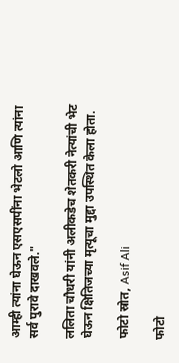आम्ही त्यांना घेऊन एसएसपींना भेटलो आणि त्यांना सर्व पुरावे दाखवले."

ललिता चौधरी यांनी अलीकडेच शेतकरी नेत्यांची भेट घेऊन क्षितिजच्या मृत्यूचा मुद्दा उपस्थित केला होता.

फोटो स्रोत, Asif Ali

फोटो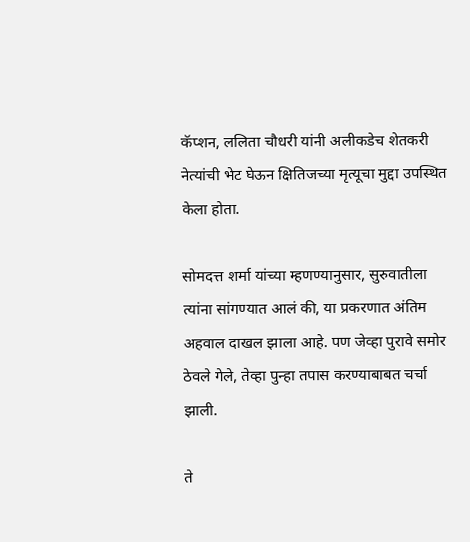कॅप्शन, ललिता चौधरी यांनी अलीकडेच शेतकरी नेत्यांची भेट घेऊन क्षितिजच्या मृत्यूचा मुद्दा उपस्थित केला होता.

सोमदत्त शर्मा यांच्या म्हणण्यानुसार, सुरुवातीला त्यांना सांगण्यात आलं की, या प्रकरणात अंतिम अहवाल दाखल झाला आहे. पण जेव्हा पुरावे समोर ठेवले गेले, तेव्हा पुन्हा तपास करण्याबाबत चर्चा झाली.

ते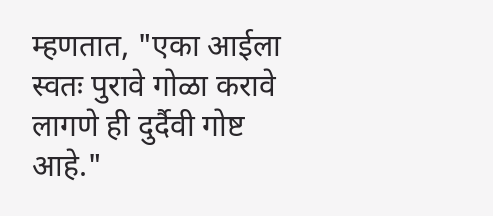म्हणतात, "एका आईला स्वतः पुरावे गोळा करावे लागणे ही दुर्दैवी गोष्ट आहे."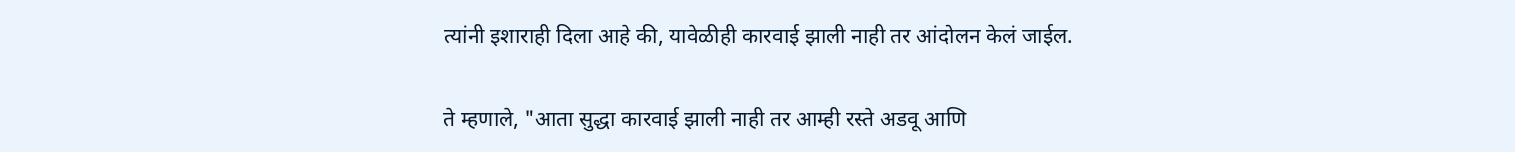त्यांनी इशाराही दिला आहे की, यावेळीही कारवाई झाली नाही तर आंदोलन केलं जाईल.

ते म्हणाले, "आता सुद्धा कारवाई झाली नाही तर आम्ही रस्ते अडवू आणि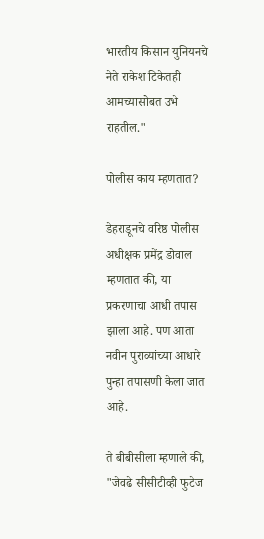भारतीय किसान युनियनचे नेते राकेश टिकेतही आमच्यासोबत उभे राहतील."

पोलीस काय म्हणतात?

डेहराडूनचे वरिष्ठ पोलीस अधीक्षक प्रमेंद्र डोवाल म्हणतात की, या प्रकरणाचा आधी तपास झाला आहे. पण आता नवीन पुराव्यांच्या आधारे पुन्हा तपासणी केला जात आहे.

ते बीबीसीला म्हणाले की, "जेवढे सीसीटीव्ही फुटेज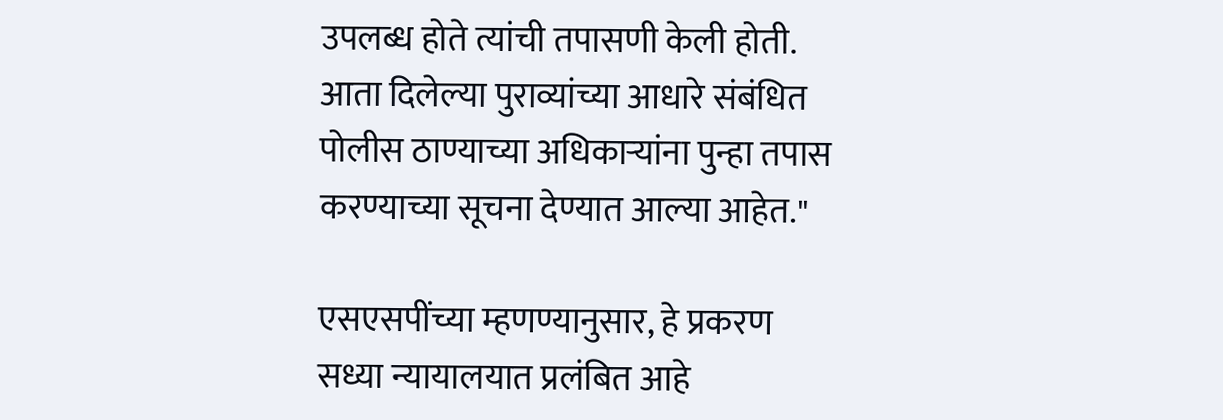उपलब्ध होते त्यांची तपासणी केली होती. आता दिलेल्या पुराव्यांच्या आधारे संबंधित पोलीस ठाण्याच्या अधिकाऱ्यांना पुन्हा तपास करण्याच्या सूचना देण्यात आल्या आहेत."

एसएसपींच्या म्हणण्यानुसार, हे प्रकरण सध्या न्यायालयात प्रलंबित आहे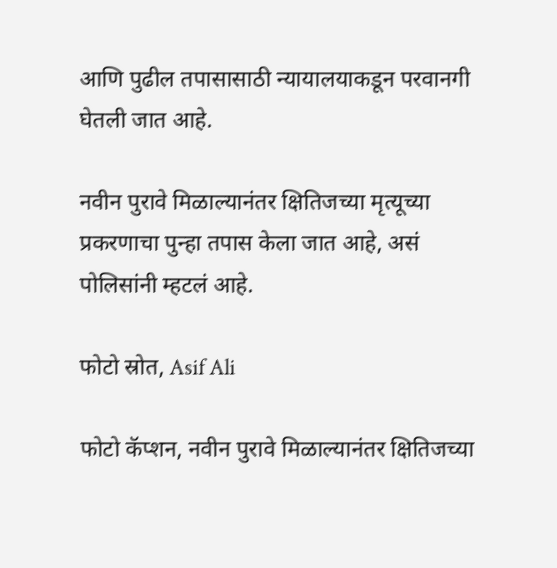आणि पुढील तपासासाठी न्यायालयाकडून परवानगी घेतली जात आहे.

नवीन पुरावे मिळाल्यानंतर क्षितिजच्या मृत्यूच्या प्रकरणाचा पुन्हा तपास केला जात आहे, असं पोलिसांनी म्हटलं आहे.

फोटो स्रोत, Asif Ali

फोटो कॅप्शन, नवीन पुरावे मिळाल्यानंतर क्षितिजच्या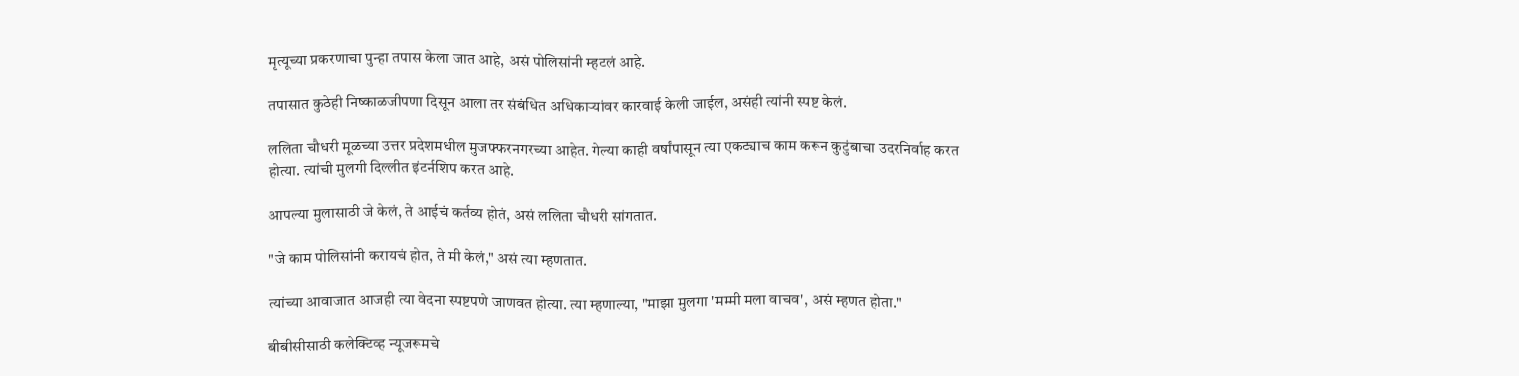मृत्यूच्या प्रकरणाचा पुन्हा तपास केला जात आहे, असं पोलिसांनी म्हटलं आहे.

तपासात कुठेही निष्काळजीपणा दिसून आला तर संबंधित अधिकाऱ्यांवर कारवाई केली जाईल, असंही त्यांनी स्पष्ट केलं.

ललिता चौधरी मूळच्या उत्तर प्रदेशमधील मुजफ्फरनगरच्या आहेत. गेल्या काही वर्षांपासून त्या एकट्याच काम करून कुटुंबाचा उदरनिर्वाह करत होत्या. त्यांची मुलगी दिल्लीत इंटर्नशिप करत आहे.

आपल्या मुलासाठी जे केलं, ते आईचं कर्तव्य होतं, असं ललिता चौधरी सांगतात.

"जे काम पोलिसांनी करायचं होत, ते मी केलं," असं त्या म्हणतात.

त्यांच्या आवाजात आजही त्या वेदना स्पष्टपणे जाणवत होत्या. त्या म्हणाल्या, "माझा मुलगा 'मम्मी मला वाचव', असं म्हणत होता."

बीबीसीसाठी कलेक्टिव्ह न्यूजरूमचे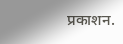प्रकाशन.